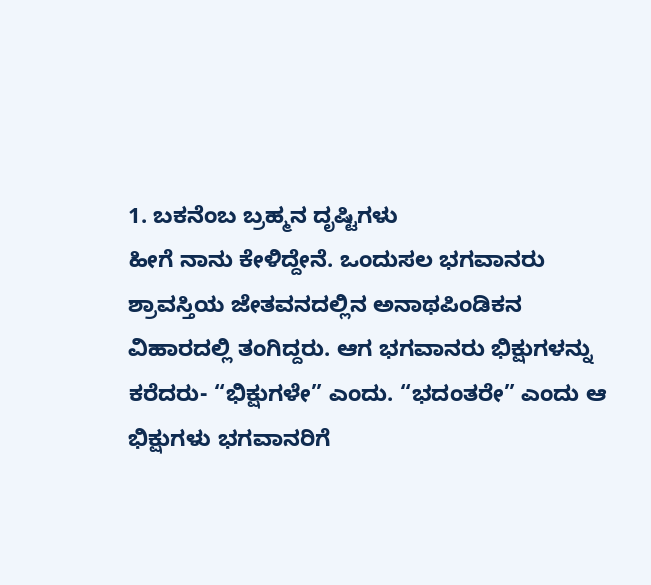1. ಬಕನೆಂಬ ಬ್ರಹ್ಮನ ದೃಷ್ಟಿಗಳು
ಹೀಗೆ ನಾನು ಕೇಳಿದ್ದೇನೆ. ಒಂದುಸಲ ಭಗವಾನರು ಶ್ರಾವಸ್ತಿಯ ಜೇತವನದಲ್ಲಿನ ಅನಾಥಪಿಂಡಿಕನ ವಿಹಾರದಲ್ಲಿ ತಂಗಿದ್ದರು. ಆಗ ಭಗವಾನರು ಭಿಕ್ಷುಗಳನ್ನು ಕರೆದರು- “ಭಿಕ್ಷುಗಳೇ” ಎಂದು. “ಭದಂತರೇ” ಎಂದು ಆ ಭಿಕ್ಷುಗಳು ಭಗವಾನರಿಗೆ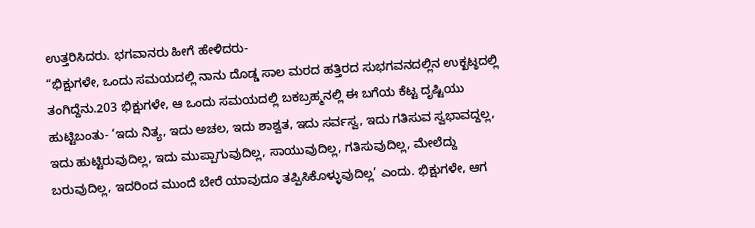ಉತ್ತರಿಸಿದರು. ಭಗವಾನರು ಹೀಗೆ ಹೇಳಿದರು-
“ಭಿಕ್ಷುಗಳೇ, ಒಂದು ಸಮಯದಲ್ಲಿ ನಾನು ದೊಡ್ಡ ಸಾಲ ಮರದ ಹತ್ತಿರದ ಸುಭಗವನದಲ್ಲಿನ ಉಕ್ಖಟ್ಠದಲ್ಲಿ ತಂಗಿದ್ದೆನು.203 ಭಿಕ್ಷುಗಳೇ, ಆ ಒಂದು ಸಮಯದಲ್ಲಿ ಬಕಬ್ರಹ್ಮನಲ್ಲಿ ಈ ಬಗೆಯ ಕೆಟ್ಟ ದೃಷ್ಟಿಯು ಹುಟ್ಟಿಬಂತು- ‘ಇದು ನಿತ್ಯ, ಇದು ಅಚಲ, ಇದು ಶಾಶ್ವತ, ಇದು ಸರ್ವಸ್ವ, ಇದು ಗತಿಸುವ ಸ್ವಭಾವದ್ದಲ್ಲ, ಇದು ಹುಟ್ಟಿರುವುದಿಲ್ಲ, ಇದು ಮುಪ್ಪಾಗುವುದಿಲ್ಲ, ಸಾಯುವುದಿಲ್ಲ, ಗತಿಸುವುದಿಲ್ಲ, ಮೇಲೆದ್ದು ಬರುವುದಿಲ್ಲ, ಇದರಿಂದ ಮುಂದೆ ಬೇರೆ ಯಾವುದೂ ತಪ್ಪಿಸಿಕೊಳ್ಳುವುದಿಲ್ಲ’ ಎಂದು. ಭಿಕ್ಷುಗಳೇ, ಆಗ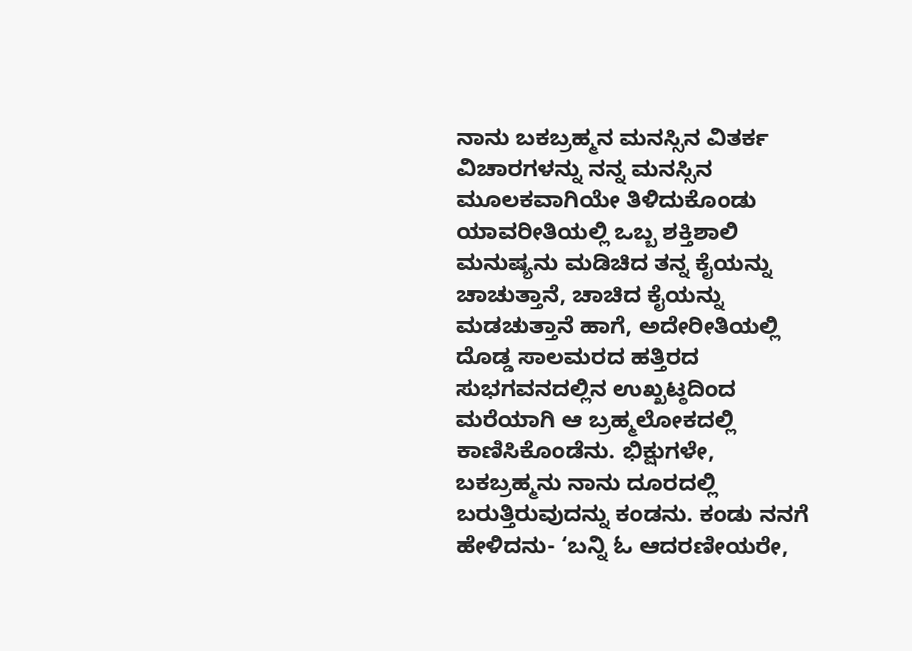ನಾನು ಬಕಬ್ರಹ್ಮನ ಮನಸ್ಸಿನ ವಿತರ್ಕ ವಿಚಾರಗಳನ್ನು ನನ್ನ ಮನಸ್ಸಿನ ಮೂಲಕವಾಗಿಯೇ ತಿಳಿದುಕೊಂಡು ಯಾವರೀತಿಯಲ್ಲಿ ಒಬ್ಬ ಶಕ್ತಿಶಾಲಿ ಮನುಷ್ಯನು ಮಡಿಚಿದ ತನ್ನ ಕೈಯನ್ನು ಚಾಚುತ್ತಾನೆ, ಚಾಚಿದ ಕೈಯನ್ನು ಮಡಚುತ್ತಾನೆ ಹಾಗೆ, ಅದೇರೀತಿಯಲ್ಲಿ ದೊಡ್ಡ ಸಾಲಮರದ ಹತ್ತಿರದ ಸುಭಗವನದಲ್ಲಿನ ಉಖ್ಖಟ್ಠದಿಂದ ಮರೆಯಾಗಿ ಆ ಬ್ರಹ್ಮಲೋಕದಲ್ಲಿ ಕಾಣಿಸಿಕೊಂಡೆನು. ಭಿಕ್ಷುಗಳೇ, ಬಕಬ್ರಹ್ಮನು ನಾನು ದೂರದಲ್ಲಿ ಬರುತ್ತಿರುವುದನ್ನು ಕಂಡನು. ಕಂಡು ನನಗೆ ಹೇಳಿದನು- ‘ಬನ್ನಿ ಓ ಆದರಣೀಯರೇ,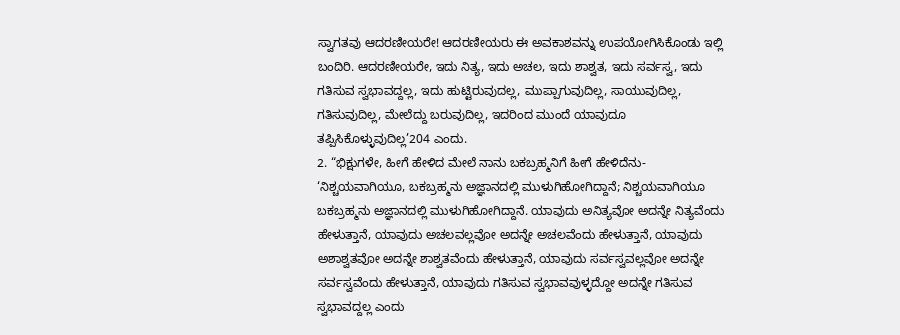ಸ್ವಾಗತವು ಆದರಣೀಯರೇ! ಆದರಣೀಯರು ಈ ಅವಕಾಶವನ್ನು ಉಪಯೋಗಿಸಿಕೊಂಡು ಇಲ್ಲಿ ಬಂದಿರಿ. ಆದರಣೀಯರೇ, ಇದು ನಿತ್ಯ, ಇದು ಅಚಲ, ಇದು ಶಾಶ್ವತ, ಇದು ಸರ್ವಸ್ವ, ಇದು ಗತಿಸುವ ಸ್ವಭಾವದ್ದಲ್ಲ, ಇದು ಹುಟ್ಟಿರುವುದಲ್ಲ, ಮುಪ್ಪಾಗುವುದಿಲ್ಲ, ಸಾಯುವುದಿಲ್ಲ, ಗತಿಸುವುದಿಲ್ಲ, ಮೇಲೆದ್ದು ಬರುವುದಿಲ್ಲ, ಇದರಿಂದ ಮುಂದೆ ಯಾವುದೂ ತಪ್ಪಿಸಿಕೊಳ್ಳುವುದಿಲ್ಲ’204 ಎಂದು.
2. “ಭಿಕ್ಷುಗಳೇ, ಹೀಗೆ ಹೇಳಿದ ಮೇಲೆ ನಾನು ಬಕಬ್ರಹ್ಮನಿಗೆ ಹೀಗೆ ಹೇಳಿದೆನು- ‘ನಿಶ್ಚಯವಾಗಿಯೂ, ಬಕಬ್ರಹ್ಮನು ಅಜ್ಞಾನದಲ್ಲಿ ಮುಳುಗಿಹೋಗಿದ್ದಾನೆ; ನಿಶ್ಚಯವಾಗಿಯೂ ಬಕಬ್ರಹ್ಮನು ಅಜ್ಞಾನದಲ್ಲಿ ಮುಳುಗಿಹೋಗಿದ್ದಾನೆ. ಯಾವುದು ಅನಿತ್ಯವೋ ಅದನ್ನೇ ನಿತ್ಯವೆಂದು ಹೇಳುತ್ತಾನೆ, ಯಾವುದು ಅಚಲವಲ್ಲವೋ ಅದನ್ನೇ ಅಚಲವೆಂದು ಹೇಳುತ್ತಾನೆ, ಯಾವುದು ಅಶಾಶ್ವತವೋ ಅದನ್ನೇ ಶಾಶ್ವತವೆಂದು ಹೇಳುತ್ತಾನೆ, ಯಾವುದು ಸರ್ವಸ್ವವಲ್ಲವೋ ಅದನ್ನೇ ಸರ್ವಸ್ವವೆಂದು ಹೇಳುತ್ತಾನೆ, ಯಾವುದು ಗತಿಸುವ ಸ್ವಭಾವವುಳ್ಳದ್ದೋ ಅದನ್ನೇ ಗತಿಸುವ ಸ್ವಭಾವದ್ದಲ್ಲ ಎಂದು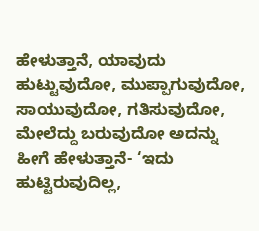ಹೇಳುತ್ತಾನೆ, ಯಾವುದು ಹುಟ್ಟುವುದೋ, ಮುಪ್ಪಾಗುವುದೋ, ಸಾಯುವುದೋ, ಗತಿಸುವುದೋ, ಮೇಲೆದ್ದು ಬರುವುದೋ ಅದನ್ನು ಹೀಗೆ ಹೇಳುತ್ತಾನೆ- ‘ಇದು ಹುಟ್ಟಿರುವುದಿಲ್ಲ,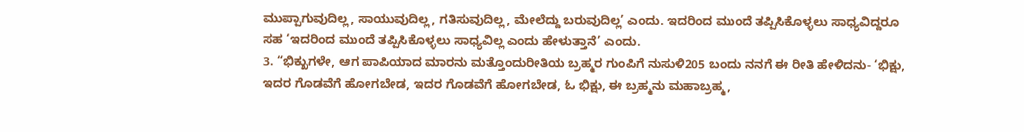ಮುಪ್ಪಾಗುವುದಿಲ್ಲ, ಸಾಯುವುದಿಲ್ಲ, ಗತಿಸುವುದಿಲ್ಲ, ಮೇಲೆದ್ದು ಬರುವುದಿಲ್ಲ’ ಎಂದು. ಇದರಿಂದ ಮುಂದೆ ತಪ್ಪಿಸಿಕೊಳ್ಳಲು ಸಾಧ್ಯವಿದ್ದರೂ ಸಹ ‘ಇದರಿಂದ ಮುಂದೆ ತಪ್ಪಿಸಿಕೊಳ್ಳಲು ಸಾಧ್ಯವಿಲ್ಲ ಎಂದು ಹೇಳುತ್ತಾನೆ’ ಎಂದು.
3. “ಭಿಕ್ಖುಗಳೇ, ಆಗ ಪಾಪಿಯಾದ ಮಾರನು ಮತ್ತೊಂದುರೀತಿಯ ಬ್ರಹ್ಮರ ಗುಂಪಿಗೆ ನುಸುಳಿ205 ಬಂದು ನನಗೆ ಈ ರೀತಿ ಹೇಳಿದನು- ‘ಭಿಕ್ಷು, ಇದರ ಗೊಡವೆಗೆ ಹೋಗಬೇಡ, ಇದರ ಗೊಡವೆಗೆ ಹೋಗಬೇಡ, ಓ ಭಿಕ್ಷು, ಈ ಬ್ರಹ್ಮನು ಮಹಾಬ್ರಹ್ಮ,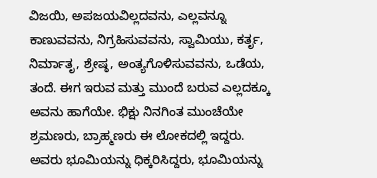ವಿಜಯಿ, ಅಪಜಯವಿಲ್ಲದವನು, ಎಲ್ಲವನ್ನೂ ಕಾಣುವವನು, ನಿಗ್ರಹಿಸುವವನು, ಸ್ವಾಮಿಯು, ಕರ್ತೃ, ನಿರ್ಮಾತೃ, ಶ್ರೇಷ್ಠ, ಅಂತ್ಯಗೊಳಿಸುವವನು, ಒಡೆಯ, ತಂದೆ. ಈಗ ಇರುವ ಮತ್ತು ಮುಂದೆ ಬರುವ ಎಲ್ಲದಕ್ಕೂ ಅವನು ಹಾಗೆಯೇ. ಭಿಕ್ಷು ನಿನಗಿಂತ ಮುಂಚೆಯೇ ಶ್ರಮಣರು, ಬ್ರಾಹ್ಮಣರು ಈ ಲೋಕದಲ್ಲಿ ಇದ್ದರು. ಅವರು ಭೂಮಿಯನ್ನು ಧಿಕ್ಕರಿಸಿದ್ದರು, ಭೂಮಿಯನ್ನು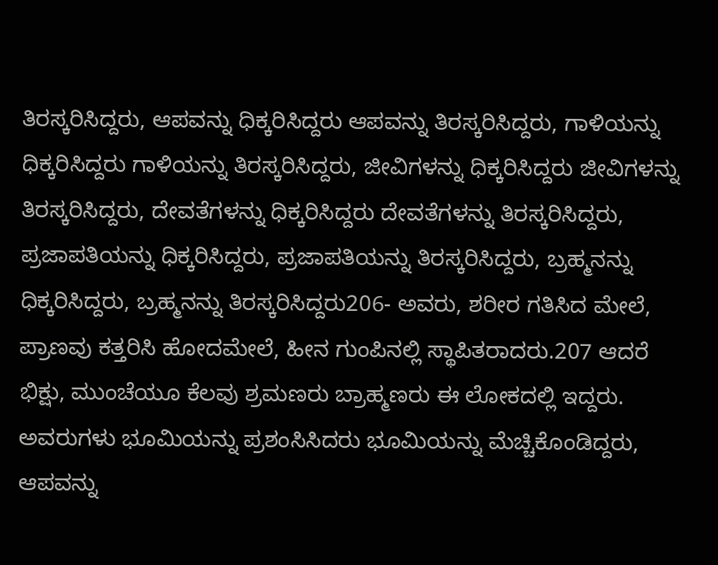ತಿರಸ್ಕರಿಸಿದ್ದರು, ಆಪವನ್ನು ಧಿಕ್ಕರಿಸಿದ್ದರು ಆಪವನ್ನು ತಿರಸ್ಕರಿಸಿದ್ದರು, ಗಾಳಿಯನ್ನು ಧಿಕ್ಕರಿಸಿದ್ದರು ಗಾಳಿಯನ್ನು ತಿರಸ್ಕರಿಸಿದ್ದರು, ಜೀವಿಗಳನ್ನು ಧಿಕ್ಕರಿಸಿದ್ದರು ಜೀವಿಗಳನ್ನು ತಿರಸ್ಕರಿಸಿದ್ದರು, ದೇವತೆಗಳನ್ನು ಧಿಕ್ಕರಿಸಿದ್ದರು ದೇವತೆಗಳನ್ನು ತಿರಸ್ಕರಿಸಿದ್ದರು, ಪ್ರಜಾಪತಿಯನ್ನು ಧಿಕ್ಕರಿಸಿದ್ದರು, ಪ್ರಜಾಪತಿಯನ್ನು ತಿರಸ್ಕರಿಸಿದ್ದರು, ಬ್ರಹ್ಮನನ್ನು ಧಿಕ್ಕರಿಸಿದ್ದರು, ಬ್ರಹ್ಮನನ್ನು ತಿರಸ್ಕರಿಸಿದ್ದರು206- ಅವರು, ಶರೀರ ಗತಿಸಿದ ಮೇಲೆ, ಪ್ರಾಣವು ಕತ್ತರಿಸಿ ಹೋದಮೇಲೆ, ಹೀನ ಗುಂಪಿನಲ್ಲಿ ಸ್ಥಾಪಿತರಾದರು.207 ಆದರೆ ಭಿಕ್ಷು, ಮುಂಚೆಯೂ ಕೆಲವು ಶ್ರಮಣರು ಬ್ರಾಹ್ಮಣರು ಈ ಲೋಕದಲ್ಲಿ ಇದ್ದರು. ಅವರುಗಳು ಭೂಮಿಯನ್ನು ಪ್ರಶಂಸಿಸಿದರು ಭೂಮಿಯನ್ನು ಮೆಚ್ಚಿಕೊಂಡಿದ್ದರು, ಆಪವನ್ನು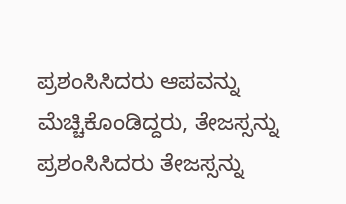ಪ್ರಶಂಸಿಸಿದರು ಆಪವನ್ನು ಮೆಚ್ಚಿಕೊಂಡಿದ್ದರು, ತೇಜಸ್ಸನ್ನು ಪ್ರಶಂಸಿಸಿದರು ತೇಜಸ್ಸನ್ನು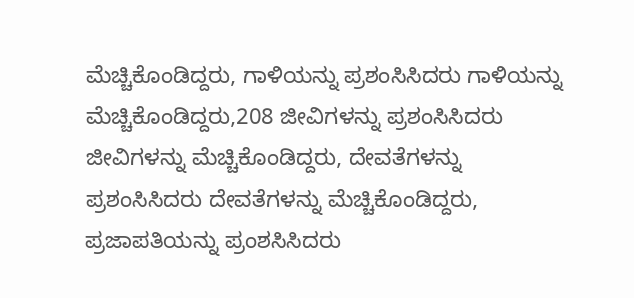ಮೆಚ್ಚಿಕೊಂಡಿದ್ದರು, ಗಾಳಿಯನ್ನು ಪ್ರಶಂಸಿಸಿದರು ಗಾಳಿಯನ್ನು ಮೆಚ್ಚಿಕೊಂಡಿದ್ದರು,208 ಜೀವಿಗಳನ್ನು ಪ್ರಶಂಸಿಸಿದರು ಜೀವಿಗಳನ್ನು ಮೆಚ್ಚಿಕೊಂಡಿದ್ದರು, ದೇವತೆಗಳನ್ನು ಪ್ರಶಂಸಿಸಿದರು ದೇವತೆಗಳನ್ನು ಮೆಚ್ಚಿಕೊಂಡಿದ್ದರು, ಪ್ರಜಾಪತಿಯನ್ನು ಪ್ರಂಶಸಿಸಿದರು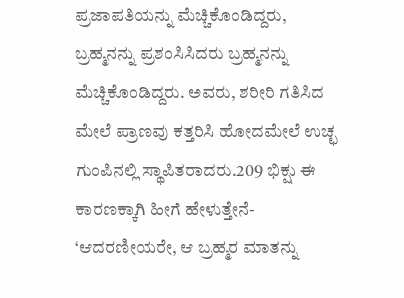ಪ್ರಜಾಪತಿಯನ್ನು ಮೆಚ್ಚಿಕೊಂಡಿದ್ದರು, ಬ್ರಹ್ಮನನ್ನು ಪ್ರಶಂಸಿಸಿದರು ಬ್ರಹ್ಮನನ್ನು ಮೆಚ್ಚಿಕೊಂಡಿದ್ದರು. ಅವರು, ಶರೀರಿ ಗತಿಸಿದ ಮೇಲೆ ಪ್ರಾಣವು ಕತ್ತರಿಸಿ ಹೋದಮೇಲೆ ಉಚ್ಛ ಗುಂಪಿನಲ್ಲಿ ಸ್ಥಾಪಿತರಾದರು.209 ಭಿಕ್ಷು ಈ ಕಾರಣಕ್ಕಾಗಿ ಹೀಗೆ ಹೇಳುತ್ತೇನೆ- ‘ಆದರಣೀಯರೇ, ಆ ಬ್ರಹ್ಮರ ಮಾತನ್ನು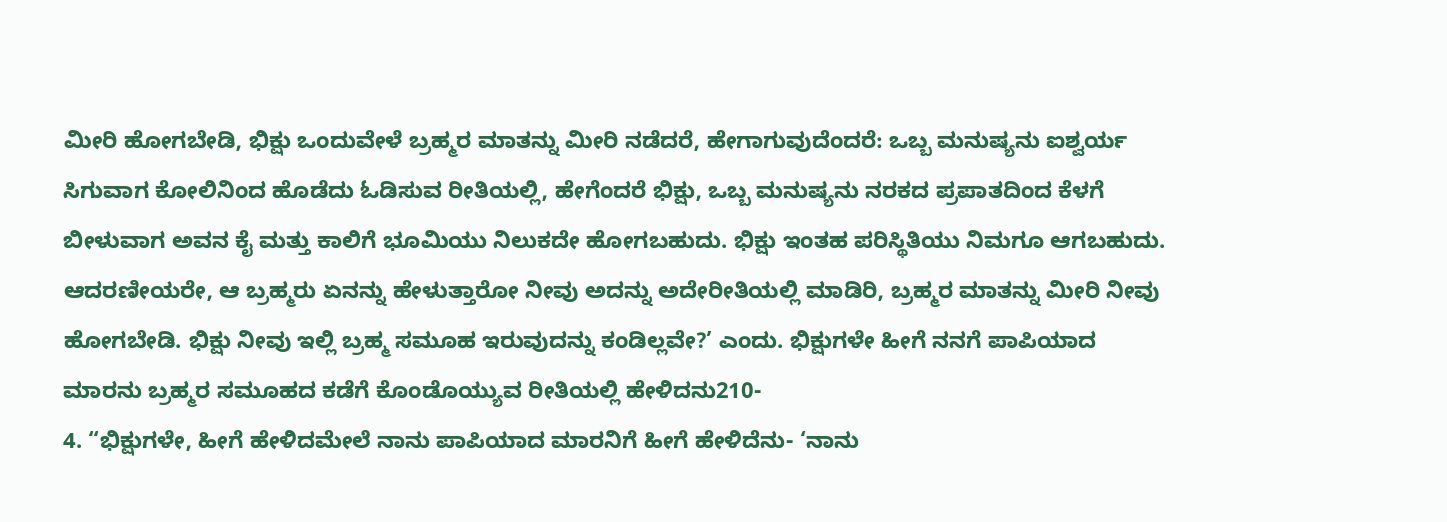ಮೀರಿ ಹೋಗಬೇಡಿ, ಭಿಕ್ಷು ಒಂದುವೇಳೆ ಬ್ರಹ್ಮರ ಮಾತನ್ನು ಮೀರಿ ನಡೆದರೆ, ಹೇಗಾಗುವುದೆಂದರೆ: ಒಬ್ಬ ಮನುಷ್ಯನು ಐಶ್ವರ್ಯ ಸಿಗುವಾಗ ಕೋಲಿನಿಂದ ಹೊಡೆದು ಓಡಿಸುವ ರೀತಿಯಲ್ಲಿ, ಹೇಗೆಂದರೆ ಭಿಕ್ಷು, ಒಬ್ಬ ಮನುಷ್ಯನು ನರಕದ ಪ್ರಪಾತದಿಂದ ಕೆಳಗೆ ಬೀಳುವಾಗ ಅವನ ಕೈ ಮತ್ತು ಕಾಲಿಗೆ ಭೂಮಿಯು ನಿಲುಕದೇ ಹೋಗಬಹುದು. ಭಿಕ್ಷು ಇಂತಹ ಪರಿಸ್ಥಿತಿಯು ನಿಮಗೂ ಆಗಬಹುದು. ಆದರಣೀಯರೇ, ಆ ಬ್ರಹ್ಮರು ಏನನ್ನು ಹೇಳುತ್ತಾರೋ ನೀವು ಅದನ್ನು ಅದೇರೀತಿಯಲ್ಲಿ ಮಾಡಿರಿ, ಬ್ರಹ್ಮರ ಮಾತನ್ನು ಮೀರಿ ನೀವು ಹೋಗಬೇಡಿ. ಭಿಕ್ಷು ನೀವು ಇಲ್ಲಿ ಬ್ರಹ್ಮ ಸಮೂಹ ಇರುವುದನ್ನು ಕಂಡಿಲ್ಲವೇ?’ ಎಂದು. ಭಿಕ್ಷುಗಳೇ ಹೀಗೆ ನನಗೆ ಪಾಪಿಯಾದ ಮಾರನು ಬ್ರಹ್ಮರ ಸಮೂಹದ ಕಡೆಗೆ ಕೊಂಡೊಯ್ಯುವ ರೀತಿಯಲ್ಲಿ ಹೇಳಿದನು210-
4. “ಭಿಕ್ಷುಗಳೇ, ಹೀಗೆ ಹೇಳಿದಮೇಲೆ ನಾನು ಪಾಪಿಯಾದ ಮಾರನಿಗೆ ಹೀಗೆ ಹೇಳಿದೆನು- ‘ನಾನು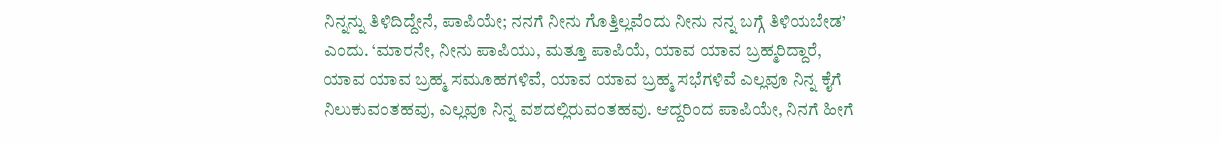ನಿನ್ನನ್ನು ತಿಳಿದಿದ್ದೇನೆ, ಪಾಪಿಯೇ; ನನಗೆ ನೀನು ಗೊತ್ತಿಲ್ಲವೆಂದು ನೀನು ನನ್ನ ಬಗ್ಗೆ ತಿಳಿಯಬೇಡ’ ಎಂದು. ‘ಮಾರನೇ, ನೀನು ಪಾಪಿಯು, ಮತ್ತೂ ಪಾಪಿಯೆ, ಯಾವ ಯಾವ ಬ್ರಹ್ಮರಿದ್ದಾರೆ, ಯಾವ ಯಾವ ಬ್ರಹ್ಮ ಸಮೂಹಗಳಿವೆ, ಯಾವ ಯಾವ ಬ್ರಹ್ಮ ಸಭೆಗಳಿವೆ ಎಲ್ಲವೂ ನಿನ್ನ ಕೈಗೆ ನಿಲುಕುವಂತಹವು, ಎಲ್ಲವೂ ನಿನ್ನ ವಶದಲ್ಲಿರುವಂತಹವು. ಆದ್ದರಿಂದ ಪಾಪಿಯೇ, ನಿನಗೆ ಹೀಗೆ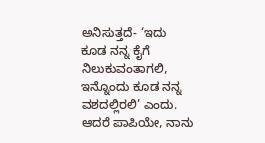ಅನಿಸುತ್ತದೆ- ‘ಇದು ಕೂಡ ನನ್ನ ಕೈಗೆ ನಿಲುಕುವಂತಾಗಲಿ, ಇನ್ನೊಂದು ಕೂಡ ನನ್ನ ವಶದಲ್ಲಿರಲಿ’ ಎಂದು. ಆದರೆ ಪಾಪಿಯೇ, ನಾನು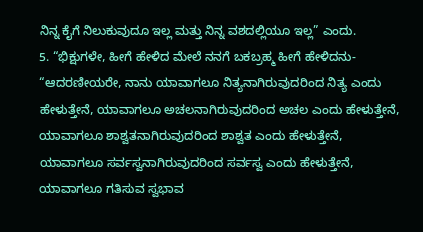ನಿನ್ನ ಕೈಗೆ ನಿಲುಕುವುದೂ ಇಲ್ಲ ಮತ್ತು ನಿನ್ನ ವಶದಲ್ಲಿಯೂ ಇಲ್ಲ” ಎಂದು.
5. “ಭಿಕ್ಷುಗಳೇ, ಹೀಗೆ ಹೇಳಿದ ಮೇಲೆ ನನಗೆ ಬಕಬ್ರಹ್ಮ ಹೀಗೆ ಹೇಳಿದನು- “ಆದರಣೀಯರೇ, ನಾನು ಯಾವಾಗಲೂ ನಿತ್ಯನಾಗಿರುವುದರಿಂದ ನಿತ್ಯ ಎಂದು ಹೇಳುತ್ತೇನೆ, ಯಾವಾಗಲೂ ಅಚಲನಾಗಿರುವುದರಿಂದ ಅಚಲ ಎಂದು ಹೇಳುತ್ತೇನೆ, ಯಾವಾಗಲೂ ಶಾಶ್ವತನಾಗಿರುವುದರಿಂದ ಶಾಶ್ವತ ಎಂದು ಹೇಳುತ್ತೇನೆ, ಯಾವಾಗಲೂ ಸರ್ವಸ್ವನಾಗಿರುವುದರಿಂದ ಸರ್ವಸ್ವ ಎಂದು ಹೇಳುತ್ತೇನೆ, ಯಾವಾಗಲೂ ಗತಿಸುವ ಸ್ವಭಾವ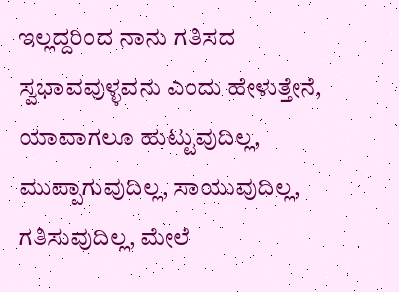ಇಲ್ಲದ್ದರಿಂದ ನಾನು ಗತಿಸದ ಸ್ವಭಾವವುಳ್ಳವನು ಎಂದು ಹೇಳುತ್ತೇನೆ, ಯಾವಾಗಲೂ ಹುಟ್ಟುವುದಿಲ್ಲ, ಮುಪ್ಪಾಗುವುದಿಲ್ಲ, ಸಾಯುವುದಿಲ್ಲ, ಗತಿಸುವುದಿಲ್ಲ, ಮೇಲೆ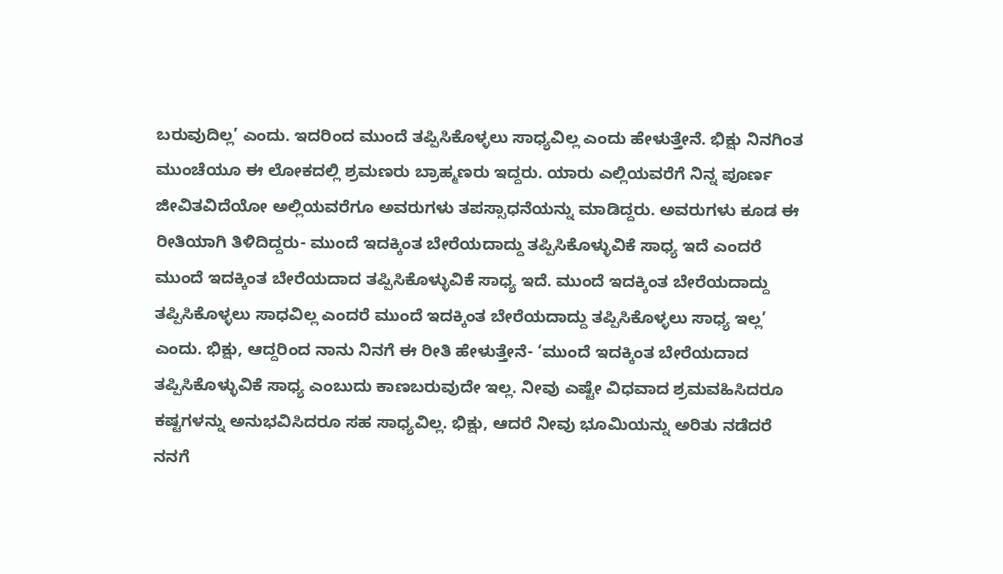ಬರುವುದಿಲ್ಲ’ ಎಂದು. ಇದರಿಂದ ಮುಂದೆ ತಪ್ಪಿಸಿಕೊಳ್ಳಲು ಸಾಧ್ಯವಿಲ್ಲ ಎಂದು ಹೇಳುತ್ತೇನೆ. ಭಿಕ್ಷು ನಿನಗಿಂತ ಮುಂಚೆಯೂ ಈ ಲೋಕದಲ್ಲಿ ಶ್ರಮಣರು ಬ್ರಾಹ್ಮಣರು ಇದ್ದರು. ಯಾರು ಎಲ್ಲಿಯವರೆಗೆ ನಿನ್ನ ಪೂರ್ಣ ಜೀವಿತವಿದೆಯೋ ಅಲ್ಲಿಯವರೆಗೂ ಅವರುಗಳು ತಪಸ್ಸಾಧನೆಯನ್ನು ಮಾಡಿದ್ದರು. ಅವರುಗಳು ಕೂಡ ಈ ರೀತಿಯಾಗಿ ತಿಳಿದಿದ್ದರು- ಮುಂದೆ ಇದಕ್ಕಿಂತ ಬೇರೆಯದಾದ್ದು ತಪ್ಪಿಸಿಕೊಳ್ಳುವಿಕೆ ಸಾಧ್ಯ ಇದೆ ಎಂದರೆ ಮುಂದೆ ಇದಕ್ಕಿಂತ ಬೇರೆಯದಾದ ತಪ್ಪಿಸಿಕೊಳ್ಳುವಿಕೆ ಸಾಧ್ಯ ಇದೆ. ಮುಂದೆ ಇದಕ್ಕಿಂತ ಬೇರೆಯದಾದ್ದು ತಪ್ಪಿಸಿಕೊಳ್ಳಲು ಸಾಧವಿಲ್ಲ ಎಂದರೆ ಮುಂದೆ ಇದಕ್ಕಿಂತ ಬೇರೆಯದಾದ್ದು ತಪ್ಪಿಸಿಕೊಳ್ಳಲು ಸಾಧ್ಯ ಇಲ್ಲ’ ಎಂದು. ಭಿಕ್ಷು, ಆದ್ದರಿಂದ ನಾನು ನಿನಗೆ ಈ ರೀತಿ ಹೇಳುತ್ತೇನೆ- ‘ಮುಂದೆ ಇದಕ್ಕಿಂತ ಬೇರೆಯದಾದ ತಪ್ಪಿಸಿಕೊಳ್ಳುವಿಕೆ ಸಾಧ್ಯ ಎಂಬುದು ಕಾಣಬರುವುದೇ ಇಲ್ಲ. ನೀವು ಎಷ್ಟೇ ವಿಧವಾದ ಶ್ರಮವಹಿಸಿದರೂ ಕಷ್ಟಗಳನ್ನು ಅನುಭವಿಸಿದರೂ ಸಹ ಸಾಧ್ಯವಿಲ್ಲ. ಭಿಕ್ಷು, ಆದರೆ ನೀವು ಭೂಮಿಯನ್ನು ಅರಿತು ನಡೆದರೆ ನನಗೆ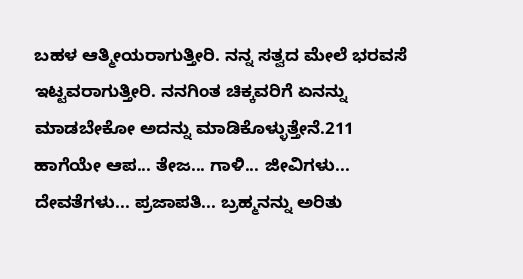ಬಹಳ ಆತ್ಮೀಯರಾಗುತ್ತೀರಿ. ನನ್ನ ಸತ್ವದ ಮೇಲೆ ಭರವಸೆ ಇಟ್ಟವರಾಗುತ್ತೀರಿ. ನನಗಿಂತ ಚಿಕ್ಕವರಿಗೆ ಏನನ್ನು ಮಾಡಬೇಕೋ ಅದನ್ನು ಮಾಡಿಕೊಳ್ಳುತ್ತೇನೆ.211 ಹಾಗೆಯೇ ಆಪ... ತೇಜ... ಗಾಳಿ... ಜೀವಿಗಳು... ದೇವತೆಗಳು... ಪ್ರಜಾಪತಿ... ಬ್ರಹ್ಮನನ್ನು ಅರಿತು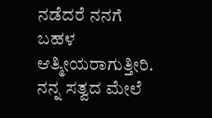ನಡೆದರೆ ನನಗೆ ಬಹಳ ಆತ್ಮೀಯರಾಗುತ್ತೀರಿ. ನನ್ನ ಸತ್ವದ ಮೇಲೆ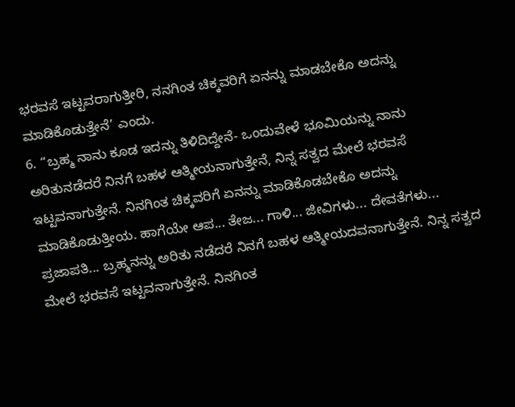ಭರವಸೆ ಇಟ್ಟವರಾಗುತ್ತೀರಿ, ನನಗಿಂತ ಚಿಕ್ಕವರಿಗೆ ಏನನ್ನು ಮಾಡಬೇಕೊ ಅದನ್ನು ಮಾಡಿಕೊಡುತ್ತೇನೆ’ ಎಂದು.
6. “ಬ್ರಹ್ಮ ನಾನು ಕೂಡ ಇದನ್ನು ತಿಳಿದಿದ್ದೇನೆ- ಒಂದುವೇಳೆ ಭೂಮಿಯನ್ನು ನಾನು ಅರಿತುನಡೆದರೆ ನಿನಗೆ ಬಹಳ ಆತ್ಮೀಯನಾಗುತ್ತೇನೆ, ನಿನ್ನ ಸತ್ವದ ಮೇಲೆ ಭರವಸೆ ಇಟ್ಟವನಾಗುತ್ತೇನೆ. ನಿನಗಿಂತ ಚಿಕ್ಕವರಿಗೆ ಏನನ್ನು ಮಾಡಿಕೊಡಬೇಕೊ ಅದನ್ನು ಮಾಡಿಕೊಡುತ್ತೀಯ. ಹಾಗೆಯೇ ಆಪ... ತೇಜ... ಗಾಳಿ... ಜೀವಿಗಳು... ದೇವತೆಗಳು... ಪ್ರಜಾಪತಿ... ಬ್ರಹ್ಮನನ್ನು ಅರಿತು ನಡೆದರೆ ನಿನಗೆ ಬಹಳ ಆತ್ಮೀಯದವನಾಗುತ್ತೇನೆ. ನಿನ್ನ ಸತ್ವದ ಮೇಲೆ ಭರವಸೆ ಇಟ್ಟವನಾಗುತ್ತೇನೆ. ನಿನಗಿಂತ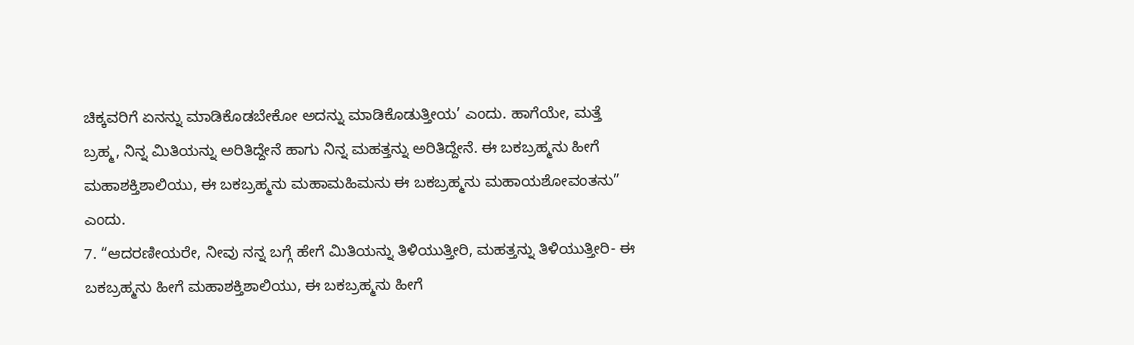ಚಿಕ್ಕವರಿಗೆ ಏನನ್ನು ಮಾಡಿಕೊಡಬೇಕೋ ಅದನ್ನು ಮಾಡಿಕೊಡುತ್ತೀಯ’ ಎಂದು. ಹಾಗೆಯೇ, ಮತ್ತೆ ಬ್ರಹ್ಮ, ನಿನ್ನ ಮಿತಿಯನ್ನು ಅರಿತಿದ್ದೇನೆ ಹಾಗು ನಿನ್ನ ಮಹತ್ತನ್ನು ಅರಿತಿದ್ದೇನೆ. ಈ ಬಕಬ್ರಹ್ಮನು ಹೀಗೆ ಮಹಾಶಕ್ತಿಶಾಲಿಯು, ಈ ಬಕಬ್ರಹ್ಮನು ಮಹಾಮಹಿಮನು ಈ ಬಕಬ್ರಹ್ಮನು ಮಹಾಯಶೋವಂತನು” ಎಂದು.
7. “ಆದರಣೀಯರೇ, ನೀವು ನನ್ನ ಬಗ್ಗೆ ಹೇಗೆ ಮಿತಿಯನ್ನು ತಿಳಿಯುತ್ತೀರಿ, ಮಹತ್ತನ್ನು ತಿಳಿಯುತ್ತೀರಿ- ಈ ಬಕಬ್ರಹ್ಮನು ಹೀಗೆ ಮಹಾಶಕ್ತಿಶಾಲಿಯು, ಈ ಬಕಬ್ರಹ್ಮನು ಹೀಗೆ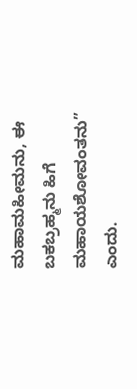ಮಹಾಮಹೀಮನು, ಈ ಬಕಬ್ರಹ್ಮನು ಹಿಗೆ ಮಹಾಯಶೋವಂತನು” ಎಂದು.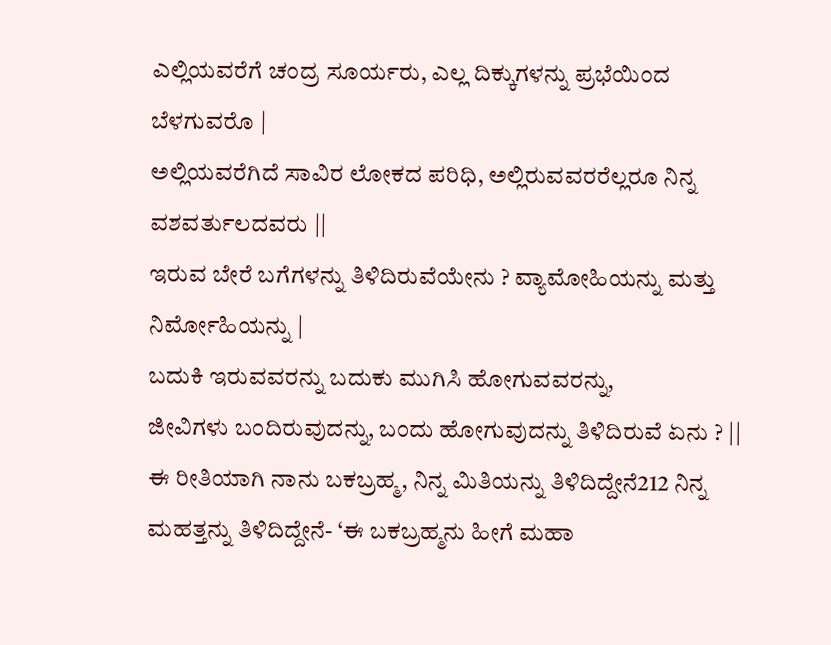ಎಲ್ಲಿಯವರೆಗೆ ಚಂದ್ರ ಸೂರ್ಯರು, ಎಲ್ಲ ದಿಕ್ಕುಗಳನ್ನು ಪ್ರಭೆಯಿಂದ ಬೆಳಗುವರೊ |
ಅಲ್ಲಿಯವರೆಗಿದೆ ಸಾವಿರ ಲೋಕದ ಪರಿಧಿ, ಅಲ್ಲಿರುವವರರೆಲ್ಲರೂ ನಿನ್ನ ವಶವರ್ತುಲದವರು ||
ಇರುವ ಬೇರೆ ಬಗೆಗಳನ್ನು ತಿಳಿದಿರುವೆಯೇನು ? ವ್ಯಾಮೋಹಿಯನ್ನು ಮತ್ತು ನಿರ್ಮೋಹಿಯನ್ನು |
ಬದುಕಿ ಇರುವವರನ್ನು ಬದುಕು ಮುಗಿಸಿ ಹೋಗುವವರನ್ನು,
ಜೀವಿಗಳು ಬಂದಿರುವುದನ್ನು, ಬಂದು ಹೋಗುವುದನ್ನು ತಿಳಿದಿರುವೆ ಏನು ? ||
ಈ ರೀತಿಯಾಗಿ ನಾನು ಬಕಬ್ರಹ್ಮ, ನಿನ್ನ ಮಿತಿಯನ್ನು ತಿಳಿದಿದ್ದೇನೆ212 ನಿನ್ನ ಮಹತ್ತನ್ನು ತಿಳಿದಿದ್ದೇನೆ- ‘ಈ ಬಕಬ್ರಹ್ಮನು ಹೀಗೆ ಮಹಾ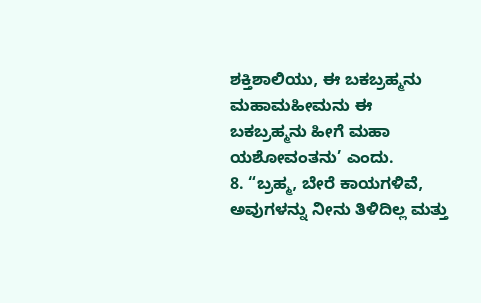ಶಕ್ತಿಶಾಲಿಯು, ಈ ಬಕಬ್ರಹ್ಮನು ಮಹಾಮಹೀಮನು ಈ ಬಕಬ್ರಹ್ಮನು ಹೀಗೆ ಮಹಾ ಯಶೋವಂತನು’ ಎಂದು.
8. “ಬ್ರಹ್ಮ, ಬೇರೆ ಕಾಯಗಳಿವೆ, ಅವುಗಳನ್ನು ನೀನು ತಿಳಿದಿಲ್ಲ ಮತ್ತು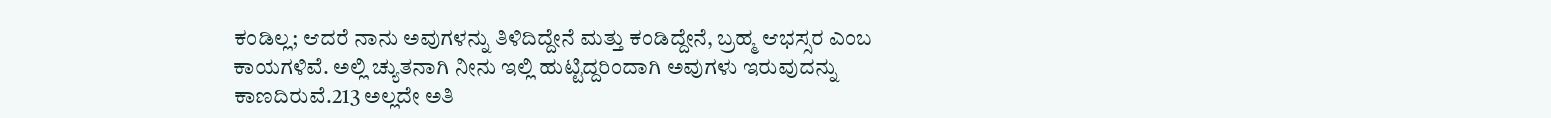ಕಂಡಿಲ್ಲ; ಆದರೆ ನಾನು ಅವುಗಳನ್ನು ತಿಳಿದಿದ್ದೇನೆ ಮತ್ತು ಕಂಡಿದ್ದೇನೆ, ಬ್ರಹ್ಮ ಆಭಸ್ಸರ ಎಂಬ ಕಾಯಗಳಿವೆ. ಅಲ್ಲಿ ಚ್ಯುತನಾಗಿ ನೀನು ಇಲ್ಲಿ ಹುಟ್ಟಿದ್ದರಿಂದಾಗಿ ಅವುಗಳು ಇರುವುದನ್ನು ಕಾಣದಿರುವೆ.213 ಅಲ್ಲದೇ ಅತಿ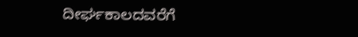ದೀರ್ಘಕಾಲದವರೆಗೆ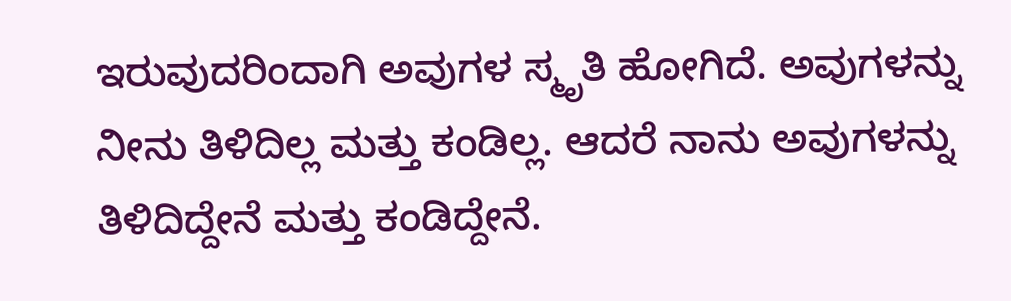ಇರುವುದರಿಂದಾಗಿ ಅವುಗಳ ಸ್ಮೃತಿ ಹೋಗಿದೆ. ಅವುಗಳನ್ನು ನೀನು ತಿಳಿದಿಲ್ಲ ಮತ್ತು ಕಂಡಿಲ್ಲ. ಆದರೆ ನಾನು ಅವುಗಳನ್ನು ತಿಳಿದಿದ್ದೇನೆ ಮತ್ತು ಕಂಡಿದ್ದೇನೆ.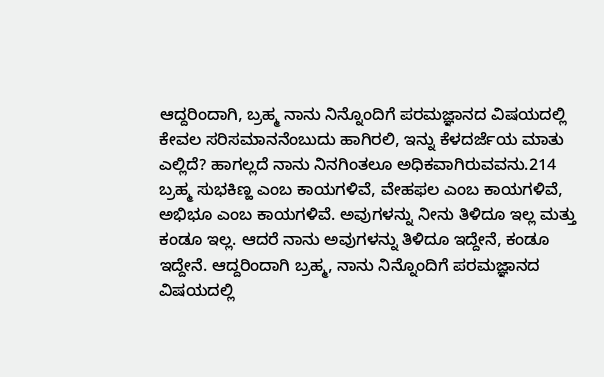ಆದ್ದರಿಂದಾಗಿ, ಬ್ರಹ್ಮ ನಾನು ನಿನ್ನೊಂದಿಗೆ ಪರಮಜ್ಞಾನದ ವಿಷಯದಲ್ಲಿ ಕೇವಲ ಸರಿಸಮಾನನೆಂಬುದು ಹಾಗಿರಲಿ, ಇನ್ನು ಕೆಳದರ್ಜೆಯ ಮಾತು ಎಲ್ಲಿದೆ? ಹಾಗಲ್ಲದೆ ನಾನು ನಿನಗಿಂತಲೂ ಅಧಿಕವಾಗಿರುವವನು.214 ಬ್ರಹ್ಮ ಸುಭಕಿಣ್ಹ ಎಂಬ ಕಾಯಗಳಿವೆ, ವೇಹಫಲ ಎಂಬ ಕಾಯಗಳಿವೆ, ಅಭಿಭೂ ಎಂಬ ಕಾಯಗಳಿವೆ. ಅವುಗಳನ್ನು ನೀನು ತಿಳಿದೂ ಇಲ್ಲ ಮತ್ತು ಕಂಡೂ ಇಲ್ಲ. ಆದರೆ ನಾನು ಅವುಗಳನ್ನು ತಿಳಿದೂ ಇದ್ದೇನೆ, ಕಂಡೂ ಇದ್ದೇನೆ. ಆದ್ದರಿಂದಾಗಿ ಬ್ರಹ್ಮ, ನಾನು ನಿನ್ನೊಂದಿಗೆ ಪರಮಜ್ಞಾನದ ವಿಷಯದಲ್ಲಿ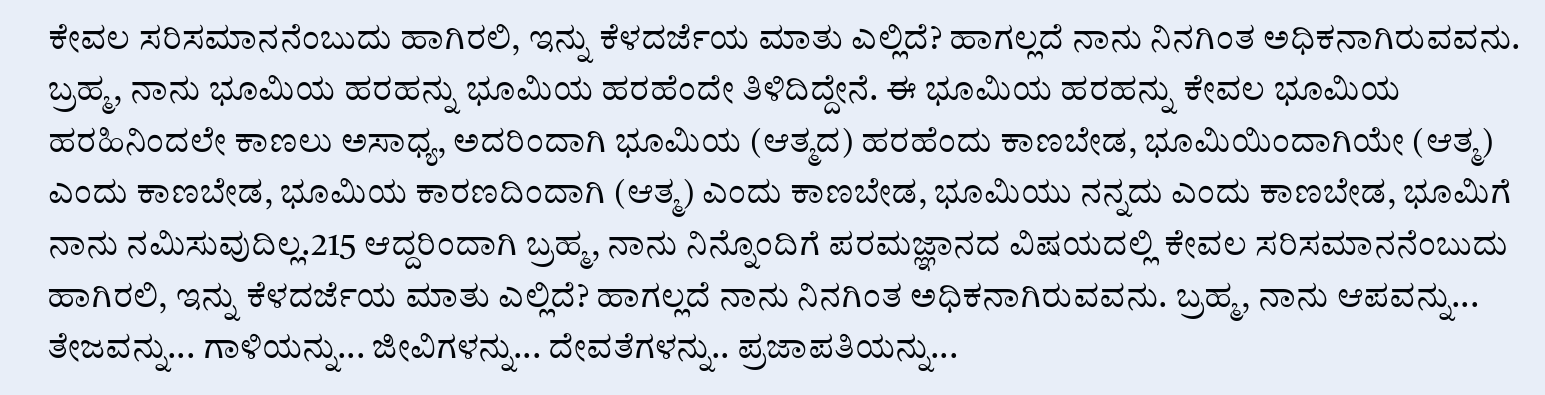ಕೇವಲ ಸರಿಸಮಾನನೆಂಬುದು ಹಾಗಿರಲಿ, ಇನ್ನು ಕೆಳದರ್ಜೆಯ ಮಾತು ಎಲ್ಲಿದೆ? ಹಾಗಲ್ಲದೆ ನಾನು ನಿನಗಿಂತ ಅಧಿಕನಾಗಿರುವವನು. ಬ್ರಹ್ಮ, ನಾನು ಭೂಮಿಯ ಹರಹನ್ನು ಭೂಮಿಯ ಹರಹೆಂದೇ ತಿಳಿದಿದ್ದೇನೆ. ಈ ಭೂಮಿಯ ಹರಹನ್ನು ಕೇವಲ ಭೂಮಿಯ ಹರಹಿನಿಂದಲೇ ಕಾಣಲು ಅಸಾಧ್ಯ, ಅದರಿಂದಾಗಿ ಭೂಮಿಯ (ಆತ್ಮದ) ಹರಹೆಂದು ಕಾಣಬೇಡ, ಭೂಮಿಯಿಂದಾಗಿಯೇ (ಆತ್ಮ) ಎಂದು ಕಾಣಬೇಡ, ಭೂಮಿಯ ಕಾರಣದಿಂದಾಗಿ (ಆತ್ಮ) ಎಂದು ಕಾಣಬೇಡ, ಭೂಮಿಯು ನನ್ನದು ಎಂದು ಕಾಣಬೇಡ, ಭೂಮಿಗೆ ನಾನು ನಮಿಸುವುದಿಲ್ಲ.215 ಆದ್ದರಿಂದಾಗಿ ಬ್ರಹ್ಮ, ನಾನು ನಿನ್ನೊಂದಿಗೆ ಪರಮಜ್ಞಾನದ ವಿಷಯದಲ್ಲಿ ಕೇವಲ ಸರಿಸಮಾನನೆಂಬುದು ಹಾಗಿರಲಿ, ಇನ್ನು ಕೆಳದರ್ಜೆಯ ಮಾತು ಎಲ್ಲಿದೆ? ಹಾಗಲ್ಲದೆ ನಾನು ನಿನಗಿಂತ ಅಧಿಕನಾಗಿರುವವನು. ಬ್ರಹ್ಮ, ನಾನು ಆಪವನ್ನು... ತೇಜವನ್ನು... ಗಾಳಿಯನ್ನು... ಜೀವಿಗಳನ್ನು... ದೇವತೆಗಳನ್ನು.. ಪ್ರಜಾಪತಿಯನ್ನು...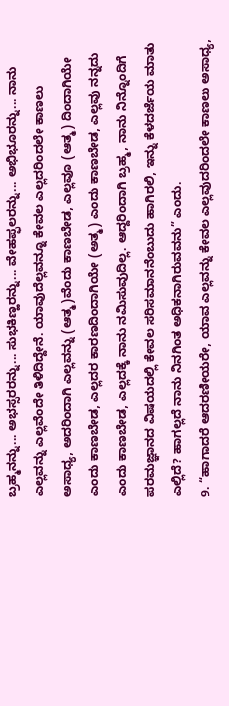ಬ್ರಹ್ಮನನ್ನು... ಅಭಸ್ಸರರನ್ನು... ಸುಭಕಿಣ್ಹರನ್ನು... ವೇಹಪ್ಫಲರನ್ನು... ಅಭಿಭೂರನ್ನು... ನಾನು ಎಲ್ಲವನ್ನು ಎಲ್ಲವೆಂದೇ ತಿಳಿದಿದ್ದೇನೆ. ಯಾವುದೆಲ್ಲವನ್ನೂ ಕೇವಲ ಎಲ್ಲದರಿಂದಲೇ ಕಾಣಲು ಅಸಾಧ್ಯ, ಅದರಿಂದಾಗಿ ಎಲ್ಲವನ್ನು (ಆತ್ಮ)ವೆಂದು ಕಾಣಬೇಡ, ಎಲ್ಲವೂ (ಆತ್ಮ) ದಿಂದಾಗಿಯೇ ಎಂದು ಕಾಣಬೇಡ, ಎಲ್ಲದರ ಕಾರಣದಿಂದಾಗಿಯೇ (ಅತ್ಮ) ಎಂದು ಕಾಣಬೇಡ, ಎಲ್ಲವು ನನ್ನದು ಎಂದು ಕಾಣಬೇಡ, ಎಲ್ಲದಕ್ಕೆ ನಾನು ನಮಿಸುವುದಿಲ್ಲ. ಆದ್ದರಿಂದಾಗಿ ಬ್ರಹ್ಮ, ನಾನು ನಿನ್ನೊಂದಿಗೆ ಪರಮಜ್ಞಾನದ ವಿಷಯದಲ್ಲಿ ಕೇವಲ ಸರಿಸಮಾನನೆಂಬುದು ಹಾಗಿರಲಿ, ಇನ್ನು ಕೆಳದರ್ಜೆಯ ಮಾತು ಎಲ್ಲಿದೆ? ಹಾಗಲ್ಲದೆ ನಾನು ನಿನಗಿಂತ ಅಧಿಕನಾಗಿರುವವನು” ಎಂದು.
9. “ಹಾಗಾದರೆ ಆದರಣೀಯರೇ, ಯಾವ ಎಲ್ಲವನ್ನು ಕೇವಲ ಎಲ್ಲವುದರಿಂದಲೇ ಕಾಣಲು ಅಸಾಧ್ಯ,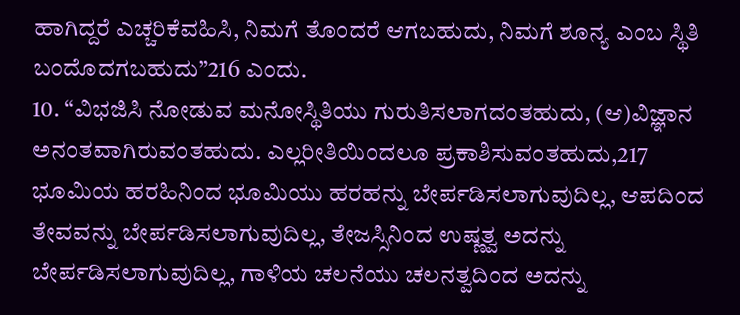ಹಾಗಿದ್ದರೆ ಎಚ್ಚರಿಕೆವಹಿಸಿ, ನಿಮಗೆ ತೊಂದರೆ ಆಗಬಹುದು, ನಿಮಗೆ ಶೂನ್ಯ ಎಂಬ ಸ್ಥಿತಿ ಬಂದೊದಗಬಹುದು”216 ಎಂದು.
10. “ವಿಭಜಿಸಿ ನೋಡುವ ಮನೋಸ್ಥಿತಿಯು ಗುರುತಿಸಲಾಗದಂತಹುದು, (ಆ)ವಿಜ್ಞಾನ ಅನಂತವಾಗಿರುವಂತಹುದು. ಎಲ್ಲರೀತಿಯಿಂದಲೂ ಪ್ರಕಾಶಿಸುವಂತಹುದು,217 ಭೂಮಿಯ ಹರಹಿನಿಂದ ಭೂಮಿಯು ಹರಹನ್ನು ಬೇರ್ಪಡಿಸಲಾಗುವುದಿಲ್ಲ, ಆಪದಿಂದ ತೇವವನ್ನು ಬೇರ್ಪಡಿಸಲಾಗುವುದಿಲ್ಲ, ತೇಜಸ್ಸಿನಿಂದ ಉಷ್ಣತ್ವ ಅದನ್ನು ಬೇರ್ಪಡಿಸಲಾಗುವುದಿಲ್ಲ, ಗಾಳಿಯ ಚಲನೆಯು ಚಲನತ್ವದಿಂದ ಅದನ್ನು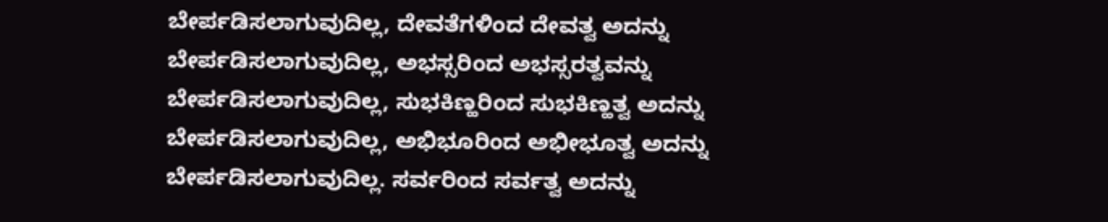ಬೇರ್ಪಡಿಸಲಾಗುವುದಿಲ್ಲ, ದೇವತೆಗಳಿಂದ ದೇವತ್ವ ಅದನ್ನು ಬೇರ್ಪಡಿಸಲಾಗುವುದಿಲ್ಲ, ಅಭಸ್ಸರಿಂದ ಅಭಸ್ಸರತ್ವವನ್ನು ಬೇರ್ಪಡಿಸಲಾಗುವುದಿಲ್ಲ, ಸುಭಕಿಣ್ಹರಿಂದ ಸುಭಕಿಣ್ಹತ್ವ ಅದನ್ನು ಬೇರ್ಪಡಿಸಲಾಗುವುದಿಲ್ಲ, ಅಭಿಭೂರಿಂದ ಅಭೀಭೂತ್ವ ಅದನ್ನು ಬೇರ್ಪಡಿಸಲಾಗುವುದಿಲ್ಲ. ಸರ್ವರಿಂದ ಸರ್ವತ್ವ ಅದನ್ನು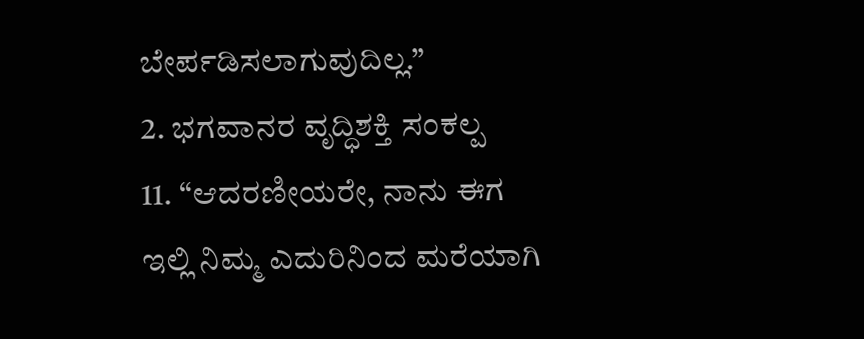ಬೇರ್ಪಡಿಸಲಾಗುವುದಿಲ್ಲ.”
2. ಭಗವಾನರ ವೃದ್ಧಿಶಕ್ತಿ ಸಂಕಲ್ಪ
11. “ಆದರಣೀಯರೇ, ನಾನು ಈಗ ಇಲ್ಲಿ ನಿಮ್ಮ ಎದುರಿನಿಂದ ಮರೆಯಾಗಿ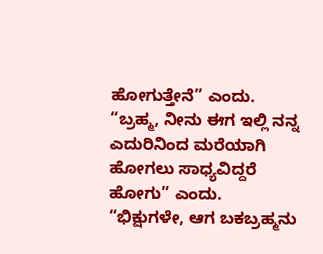ಹೋಗುತ್ತೇನೆ” ಎಂದು.
“ಬ್ರಹ್ಮ, ನೀನು ಈಗ ಇಲ್ಲಿ ನನ್ನ ಎದುರಿನಿಂದ ಮರೆಯಾಗಿ ಹೋಗಲು ಸಾಧ್ಯವಿದ್ದರೆ ಹೋಗು” ಎಂದು.
“ಭಿಕ್ಷುಗಳೇ, ಆಗ ಬಕಬ್ರಹ್ಮನು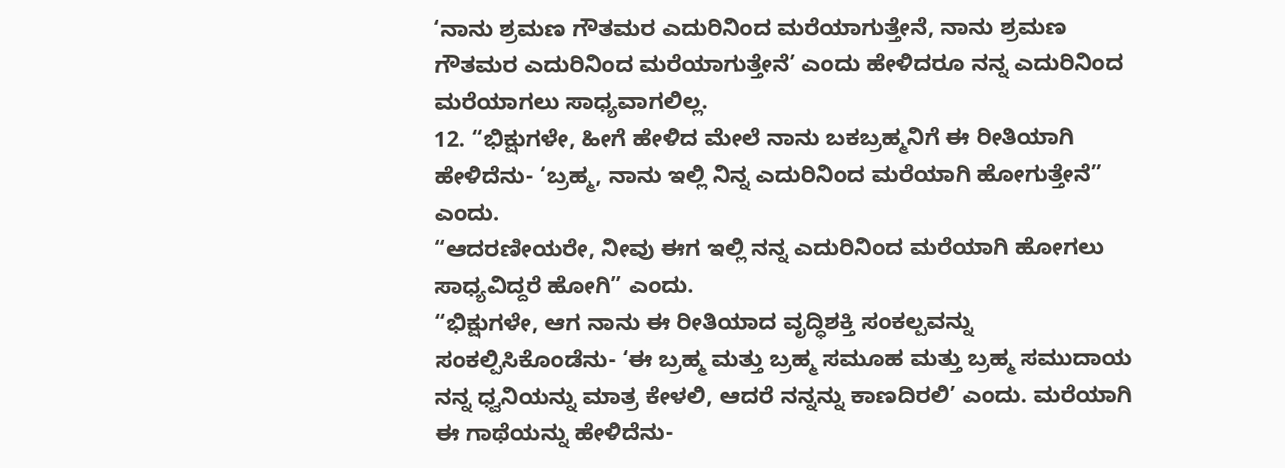‘ನಾನು ಶ್ರಮಣ ಗೌತಮರ ಎದುರಿನಿಂದ ಮರೆಯಾಗುತ್ತೇನೆ, ನಾನು ಶ್ರಮಣ ಗೌತಮರ ಎದುರಿನಿಂದ ಮರೆಯಾಗುತ್ತೇನೆ’ ಎಂದು ಹೇಳಿದರೂ ನನ್ನ ಎದುರಿನಿಂದ ಮರೆಯಾಗಲು ಸಾಧ್ಯವಾಗಲಿಲ್ಲ.
12. “ಭಿಕ್ಷುಗಳೇ, ಹೀಗೆ ಹೇಳಿದ ಮೇಲೆ ನಾನು ಬಕಬ್ರಹ್ಮನಿಗೆ ಈ ರೀತಿಯಾಗಿ ಹೇಳಿದೆನು- ‘ಬ್ರಹ್ಮ, ನಾನು ಇಲ್ಲಿ ನಿನ್ನ ಎದುರಿನಿಂದ ಮರೆಯಾಗಿ ಹೋಗುತ್ತೇನೆ” ಎಂದು.
“ಆದರಣೀಯರೇ, ನೀವು ಈಗ ಇಲ್ಲಿ ನನ್ನ ಎದುರಿನಿಂದ ಮರೆಯಾಗಿ ಹೋಗಲು ಸಾಧ್ಯವಿದ್ದರೆ ಹೋಗಿ” ಎಂದು.
“ಭಿಕ್ಷುಗಳೇ, ಆಗ ನಾನು ಈ ರೀತಿಯಾದ ವೃದ್ಧಿಶಕ್ತಿ ಸಂಕಲ್ಪವನ್ನು ಸಂಕಲ್ಪಿಸಿಕೊಂಡೆನು- ‘ಈ ಬ್ರಹ್ಮ ಮತ್ತು ಬ್ರಹ್ಮ ಸಮೂಹ ಮತ್ತು ಬ್ರಹ್ಮ ಸಮುದಾಯ ನನ್ನ ಧ್ವನಿಯನ್ನು ಮಾತ್ರ ಕೇಳಲಿ, ಆದರೆ ನನ್ನನ್ನು ಕಾಣದಿರಲಿ’ ಎಂದು. ಮರೆಯಾಗಿ ಈ ಗಾಥೆಯನ್ನು ಹೇಳಿದೆನು-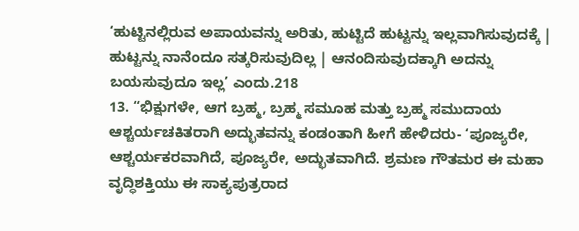‘ಹುಟ್ಟಿನಲ್ಲಿರುವ ಅಪಾಯವನ್ನು ಅರಿತು, ಹುಟ್ಟಿದೆ ಹುಟ್ಟನ್ನು ಇಲ್ಲವಾಗಿಸುವುದಕ್ಕೆ |
ಹುಟ್ಟನ್ನು ನಾನೆಂದೂ ಸತ್ಕರಿಸುವುದಿಲ್ಲ | ಆನಂದಿಸುವುದಕ್ಕಾಗಿ ಅದನ್ನು ಬಯಸುವುದೂ ಇಲ್ಲ’ ಎಂದು.218
13. “ಭಿಕ್ಷುಗಳೇ, ಆಗ ಬ್ರಹ್ಮ, ಬ್ರಹ್ಮ ಸಮೂಹ ಮತ್ತು ಬ್ರಹ್ಮ ಸಮುದಾಯ ಆಶ್ಚರ್ಯಚಕಿತರಾಗಿ ಅದ್ಭುತವನ್ನು ಕಂಡಂತಾಗಿ ಹೀಗೆ ಹೇಳಿದರು- ‘ಪೂಜ್ಯರೇ, ಆಶ್ಚರ್ಯಕರವಾಗಿದೆ, ಪೂಜ್ಯರೇ, ಅದ್ಭುತವಾಗಿದೆ. ಶ್ರಮಣ ಗೌತಮರ ಈ ಮಹಾ ವೃದ್ಧಿಶಕ್ತಿಯು ಈ ಸಾಕ್ಯಪುತ್ರರಾದ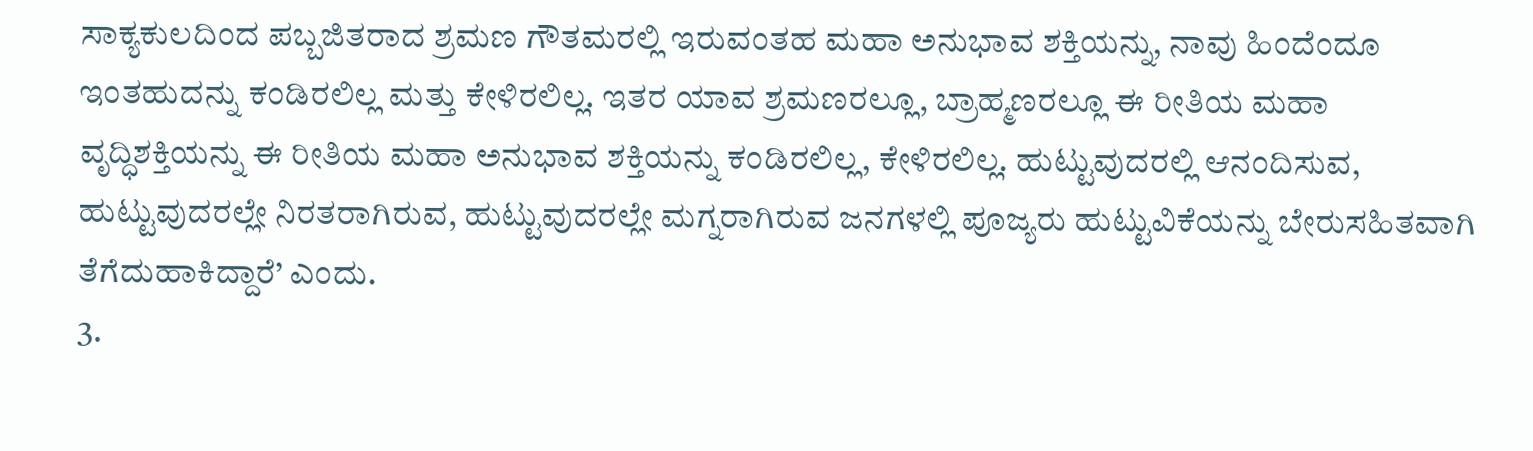ಸಾಕ್ಯಕುಲದಿಂದ ಪಬ್ಬಜಿತರಾದ ಶ್ರಮಣ ಗೌತಮರಲ್ಲಿ ಇರುವಂತಹ ಮಹಾ ಅನುಭಾವ ಶಕ್ತಿಯನ್ನು, ನಾವು ಹಿಂದೆಂದೂ ಇಂತಹುದನ್ನು ಕಂಡಿರಲಿಲ್ಲ ಮತ್ತು ಕೇಳಿರಲಿಲ್ಲ. ಇತರ ಯಾವ ಶ್ರಮಣರಲ್ಲೂ, ಬ್ರಾಹ್ಮಣರಲ್ಲೂ ಈ ರೀತಿಯ ಮಹಾ ವೃದ್ಧಿಶಕ್ತಿಯನ್ನು ಈ ರೀತಿಯ ಮಹಾ ಅನುಭಾವ ಶಕ್ತಿಯನ್ನು ಕಂಡಿರಲಿಲ್ಲ, ಕೇಳಿರಲಿಲ್ಲ. ಹುಟ್ಟುವುದರಲ್ಲಿ ಆನಂದಿಸುವ, ಹುಟ್ಟುವುದರಲ್ಲೇ ನಿರತರಾಗಿರುವ, ಹುಟ್ಟುವುದರಲ್ಲೇ ಮಗ್ನರಾಗಿರುವ ಜನಗಳಲ್ಲಿ ಪೂಜ್ಯರು ಹುಟ್ಟುವಿಕೆಯನ್ನು ಬೇರುಸಹಿತವಾಗಿ ತೆಗೆದುಹಾಕಿದ್ದಾರೆ’ ಎಂದು.
3.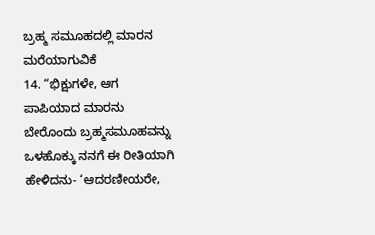ಬ್ರಹ್ಮ ಸಮೂಹದಲ್ಲಿ ಮಾರನ ಮರೆಯಾಗುವಿಕೆ
14. “ಭಿಕ್ಷುಗಳೇ, ಆಗ ಪಾಪಿಯಾದ ಮಾರನು ಬೇರೊಂದು ಬ್ರಹ್ಮಸಮೂಹವನ್ನು ಒಳಹೊಕ್ಕು ನನಗೆ ಈ ರೀತಿಯಾಗಿ ಹೇಳಿದನು- ‘ಆದರಣೀಯರೇ,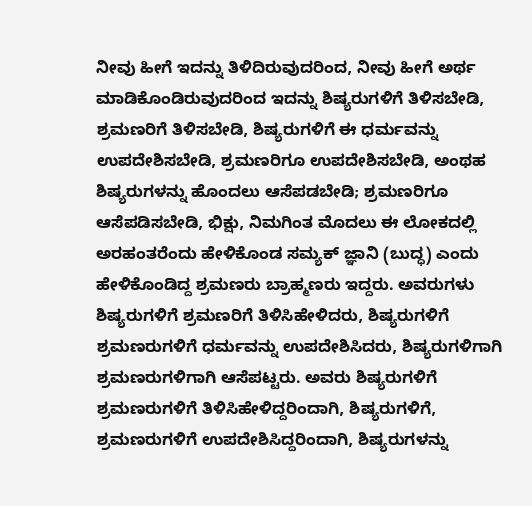ನೀವು ಹೀಗೆ ಇದನ್ನು ತಿಳಿದಿರುವುದರಿಂದ, ನೀವು ಹೀಗೆ ಅರ್ಥ ಮಾಡಿಕೊಂಡಿರುವುದರಿಂದ ಇದನ್ನು ಶಿಷ್ಯರುಗಳಿಗೆ ತಿಳಿಸಬೇಡಿ, ಶ್ರಮಣರಿಗೆ ತಿಳಿಸಬೇಡಿ, ಶಿಷ್ಯರುಗಳಿಗೆ ಈ ಧರ್ಮವನ್ನು ಉಪದೇಶಿಸಬೇಡಿ, ಶ್ರಮಣರಿಗೂ ಉಪದೇಶಿಸಬೇಡಿ, ಅಂಥಹ ಶಿಷ್ಯರುಗಳನ್ನು ಹೊಂದಲು ಆಸೆಪಡಬೇಡಿ; ಶ್ರಮಣರಿಗೂ ಆಸೆಪಡಿಸಬೇಡಿ, ಭಿಕ್ಷು, ನಿಮಗಿಂತ ಮೊದಲು ಈ ಲೋಕದಲ್ಲಿ ಅರಹಂತರೆಂದು ಹೇಳಿಕೊಂಡ ಸಮ್ಯಕ್ ಜ್ಞಾನಿ (ಬುದ್ಧ) ಎಂದು ಹೇಳಿಕೊಂಡಿದ್ದ ಶ್ರಮಣರು ಬ್ರಾಹ್ಮಣರು ಇದ್ದರು. ಅವರುಗಳು ಶಿಷ್ಯರುಗಳಿಗೆ ಶ್ರಮಣರಿಗೆ ತಿಳಿಸಿಹೇಳಿದರು, ಶಿಷ್ಯರುಗಳಿಗೆ ಶ್ರಮಣರುಗಳಿಗೆ ಧರ್ಮವನ್ನು ಉಪದೇಶಿಸಿದರು, ಶಿಷ್ಯರುಗಳಿಗಾಗಿ ಶ್ರಮಣರುಗಳಿಗಾಗಿ ಆಸೆಪಟ್ಟರು. ಅವರು ಶಿಷ್ಯರುಗಳಿಗೆ ಶ್ರಮಣರುಗಳಿಗೆ ತಿಳಿಸಿಹೇಳಿದ್ದರಿಂದಾಗಿ, ಶಿಷ್ಯರುಗಳಿಗೆ, ಶ್ರಮಣರುಗಳಿಗೆ ಉಪದೇಶಿಸಿದ್ದರಿಂದಾಗಿ, ಶಿಷ್ಯರುಗಳನ್ನು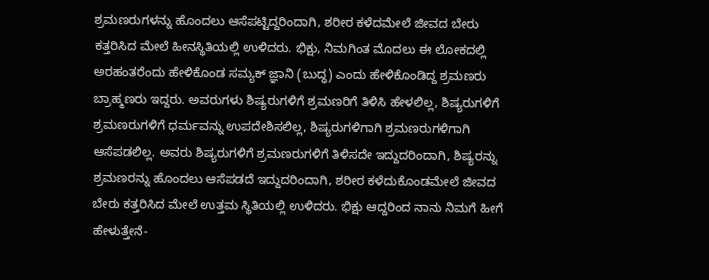ಶ್ರಮಣರುಗಳನ್ನು ಹೊಂದಲು ಆಸೆಪಟ್ಟಿದ್ದರಿಂದಾಗಿ, ಶರೀರ ಕಳೆದಮೇಲೆ ಜೀವದ ಬೇರು ಕತ್ತರಿಸಿದ ಮೇಲೆ ಹೀನಸ್ಥಿತಿಯಲ್ಲಿ ಉಳಿದರು. ಭಿಕ್ಷು, ನಿಮಗಿಂತ ಮೊದಲು ಈ ಲೋಕದಲ್ಲಿ ಅರಹಂತರೆಂದು ಹೇಳಿಕೊಂಡ ಸಮ್ಯಕ್ ಜ್ಞಾನಿ (ಬುದ್ಧ) ಎಂದು ಹೇಳಿಕೊಂಡಿದ್ದ ಶ್ರಮಣರು ಬ್ರಾಹ್ಮಣರು ಇದ್ದರು. ಅವರುಗಳು ಶಿಷ್ಯರುಗಳಿಗೆ ಶ್ರಮಣರಿಗೆ ತಿಳಿಸಿ ಹೇಳಲಿಲ್ಲ, ಶಿಷ್ಯರುಗಳಿಗೆ ಶ್ರಮಣರುಗಳಿಗೆ ಧರ್ಮವನ್ನು ಉಪದೇಶಿಸಲಿಲ್ಲ, ಶಿಷ್ಯರುಗಳಿಗಾಗಿ ಶ್ರಮಣರುಗಳಿಗಾಗಿ ಆಸೆಪಡಲಿಲ್ಲ. ಅವರು ಶಿಷ್ಯರುಗಳಿಗೆ ಶ್ರಮಣರುಗಳಿಗೆ ತಿಳಿಸದೇ ಇದ್ದುದರಿಂದಾಗಿ, ಶಿಷ್ಯರನ್ನು ಶ್ರಮಣರನ್ನು ಹೊಂದಲು ಆಸೆಪಡದೆ ಇದ್ದುದರಿಂದಾಗಿ, ಶರೀರ ಕಳೆದುಕೊಂಡಮೇಲೆ ಜೀವದ ಬೇರು ಕತ್ತರಿಸಿದ ಮೇಲೆ ಉತ್ತಮ ಸ್ಥಿತಿಯಲ್ಲಿ ಉಳಿದರು. ಭಿಕ್ಷು ಆದ್ದರಿಂದ ನಾನು ನಿಮಗೆ ಹೀಗೆ ಹೇಳುತ್ತೇನೆ-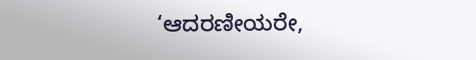‘ಆದರಣೀಯರೇ,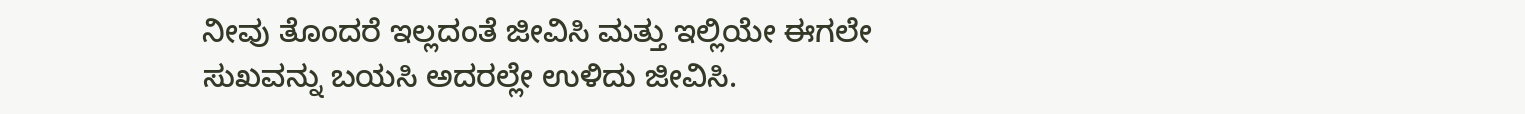ನೀವು ತೊಂದರೆ ಇಲ್ಲದಂತೆ ಜೀವಿಸಿ ಮತ್ತು ಇಲ್ಲಿಯೇ ಈಗಲೇ ಸುಖವನ್ನು ಬಯಸಿ ಅದರಲ್ಲೇ ಉಳಿದು ಜೀವಿಸಿ.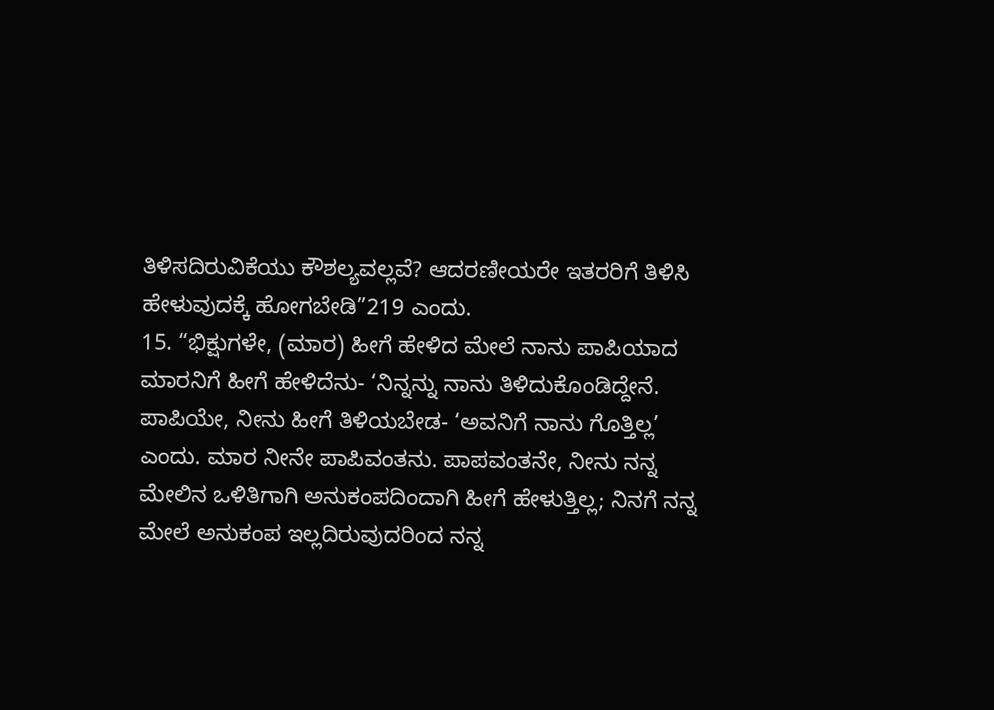ತಿಳಿಸದಿರುವಿಕೆಯು ಕೌಶಲ್ಯವಲ್ಲವೆ? ಆದರಣೀಯರೇ ಇತರರಿಗೆ ತಿಳಿಸಿ ಹೇಳುವುದಕ್ಕೆ ಹೋಗಬೇಡಿ”219 ಎಂದು.
15. “ಭಿಕ್ಷುಗಳೇ, (ಮಾರ) ಹೀಗೆ ಹೇಳಿದ ಮೇಲೆ ನಾನು ಪಾಪಿಯಾದ ಮಾರನಿಗೆ ಹೀಗೆ ಹೇಳಿದೆನು- ‘ನಿನ್ನನ್ನು ನಾನು ತಿಳಿದುಕೊಂಡಿದ್ದೇನೆ. ಪಾಪಿಯೇ, ನೀನು ಹೀಗೆ ತಿಳಿಯಬೇಡ- ‘ಅವನಿಗೆ ನಾನು ಗೊತ್ತಿಲ್ಲ’ ಎಂದು. ಮಾರ ನೀನೇ ಪಾಪಿವಂತನು. ಪಾಪವಂತನೇ, ನೀನು ನನ್ನ ಮೇಲಿನ ಒಳಿತಿಗಾಗಿ ಅನುಕಂಪದಿಂದಾಗಿ ಹೀಗೆ ಹೇಳುತ್ತಿಲ್ಲ; ನಿನಗೆ ನನ್ನ ಮೇಲೆ ಅನುಕಂಪ ಇಲ್ಲದಿರುವುದರಿಂದ ನನ್ನ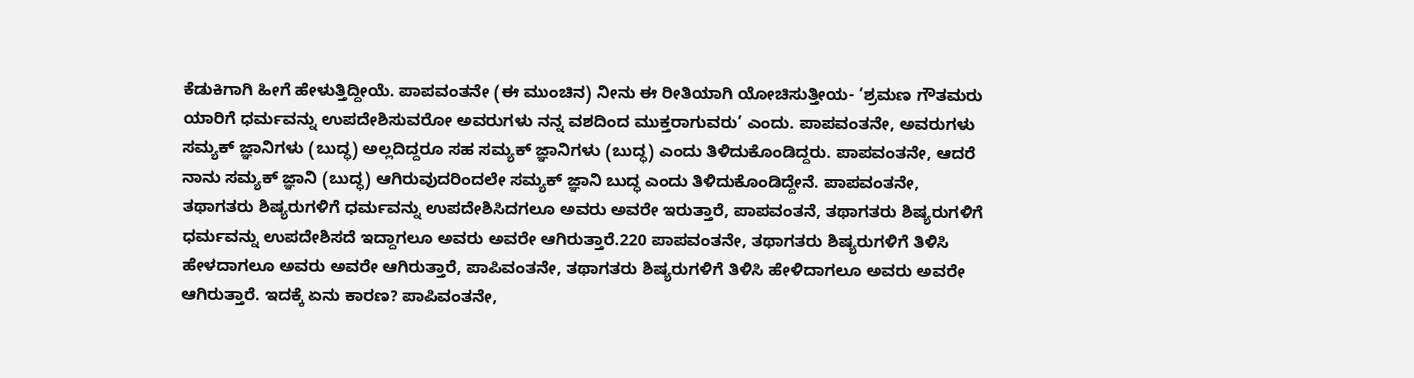ಕೆಡುಕಿಗಾಗಿ ಹೀಗೆ ಹೇಳುತ್ತಿದ್ದೀಯೆ. ಪಾಪವಂತನೇ (ಈ ಮುಂಚಿನ) ನೀನು ಈ ರೀತಿಯಾಗಿ ಯೋಚಿಸುತ್ತೀಯ- ‘ಶ್ರಮಣ ಗೌತಮರು ಯಾರಿಗೆ ಧರ್ಮವನ್ನು ಉಪದೇಶಿಸುವರೋ ಅವರುಗಳು ನನ್ನ ವಶದಿಂದ ಮುಕ್ತರಾಗುವರು’ ಎಂದು. ಪಾಪವಂತನೇ, ಅವರುಗಳು ಸಮ್ಯಕ್ ಜ್ಞಾನಿಗಳು (ಬುದ್ಧ) ಅಲ್ಲದಿದ್ದರೂ ಸಹ ಸಮ್ಯಕ್ ಜ್ಞಾನಿಗಳು (ಬುದ್ಧ) ಎಂದು ತಿಳಿದುಕೊಂಡಿದ್ದರು. ಪಾಪವಂತನೇ, ಆದರೆ ನಾನು ಸಮ್ಯಕ್ ಜ್ಞಾನಿ (ಬುದ್ಧ) ಆಗಿರುವುದರಿಂದಲೇ ಸಮ್ಯಕ್ ಜ್ಞಾನಿ ಬುದ್ಧ ಎಂದು ತಿಳಿದುಕೊಂಡಿದ್ದೇನೆ. ಪಾಪವಂತನೇ, ತಥಾಗತರು ಶಿಷ್ಯರುಗಳಿಗೆ ಧರ್ಮವನ್ನು ಉಪದೇಶಿಸಿದಗಲೂ ಅವರು ಅವರೇ ಇರುತ್ತಾರೆ, ಪಾಪವಂತನೆ, ತಥಾಗತರು ಶಿಷ್ಯರುಗಳಿಗೆ ಧರ್ಮವನ್ನು ಉಪದೇಶಿಸದೆ ಇದ್ದಾಗಲೂ ಅವರು ಅವರೇ ಆಗಿರುತ್ತಾರೆ.220 ಪಾಪವಂತನೇ, ತಥಾಗತರು ಶಿಷ್ಯರುಗಳಿಗೆ ತಿಳಿಸಿ ಹೇಳದಾಗಲೂ ಅವರು ಅವರೇ ಆಗಿರುತ್ತಾರೆ, ಪಾಪಿವಂತನೇ, ತಥಾಗತರು ಶಿಷ್ಯರುಗಳಿಗೆ ತಿಳಿಸಿ ಹೇಳಿದಾಗಲೂ ಅವರು ಅವರೇ ಆಗಿರುತ್ತಾರೆ. ಇದಕ್ಕೆ ಏನು ಕಾರಣ? ಪಾಪಿವಂತನೇ,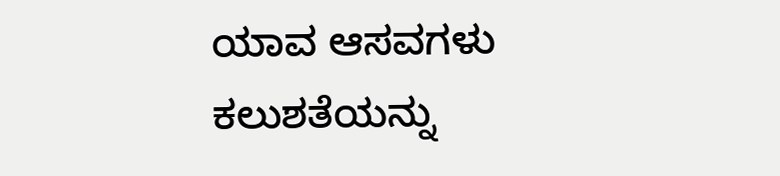ಯಾವ ಆಸವಗಳು ಕಲುಶತೆಯನ್ನು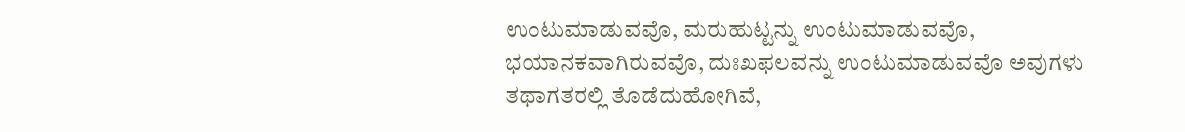ಉಂಟುಮಾಡುವವೊ, ಮರುಹುಟ್ಟನ್ನು ಉಂಟುಮಾಡುವವೊ, ಭಯಾನಕವಾಗಿರುವವೊ, ದುಃಖಫಲವನ್ನು ಉಂಟುಮಾಡುವವೊ ಅವುಗಳು ತಥಾಗತರಲ್ಲಿ ತೊಡೆದುಹೋಗಿವೆ,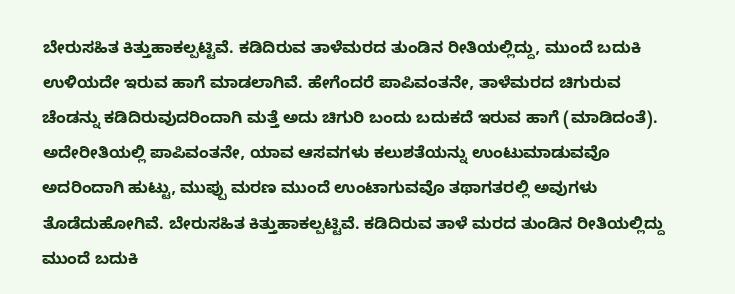ಬೇರುಸಹಿತ ಕಿತ್ತುಹಾಕಲ್ಪಟ್ಟಿವೆ. ಕಡಿದಿರುವ ತಾಳೆಮರದ ತುಂಡಿನ ರೀತಿಯಲ್ಲಿದ್ದು, ಮುಂದೆ ಬದುಕಿ ಉಳಿಯದೇ ಇರುವ ಹಾಗೆ ಮಾಡಲಾಗಿವೆ. ಹೇಗೆಂದರೆ ಪಾಪಿವಂತನೇ, ತಾಳೆಮರದ ಚಿಗುರುವ ಚೆಂಡನ್ನು ಕಡಿದಿರುವುದರಿಂದಾಗಿ ಮತ್ತೆ ಅದು ಚಿಗುರಿ ಬಂದು ಬದುಕದೆ ಇರುವ ಹಾಗೆ (ಮಾಡಿದಂತೆ). ಅದೇರೀತಿಯಲ್ಲಿ ಪಾಪಿವಂತನೇ, ಯಾವ ಆಸವಗಳು ಕಲುಶತೆಯನ್ನು ಉಂಟುಮಾಡುವವೊ ಅದರಿಂದಾಗಿ ಹುಟ್ಟು, ಮುಪ್ಪು ಮರಣ ಮುಂದೆ ಉಂಟಾಗುವವೊ ತಥಾಗತರಲ್ಲಿ ಅವುಗಳು ತೊಡೆದುಹೋಗಿವೆ. ಬೇರುಸಹಿತ ಕಿತ್ತುಹಾಕಲ್ಪಟ್ಟಿವೆ. ಕಡಿದಿರುವ ತಾಳೆ ಮರದ ತುಂಡಿನ ರೀತಿಯಲ್ಲಿದ್ದು ಮುಂದೆ ಬದುಕಿ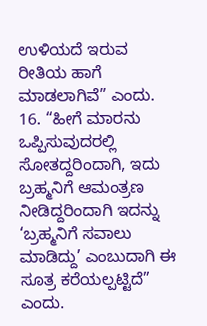ಉಳಿಯದೆ ಇರುವ ರೀತಿಯ ಹಾಗೆ ಮಾಡಲಾಗಿವೆ” ಎಂದು.
16. “ಹೀಗೆ ಮಾರನು ಒಪ್ಪಿಸುವುದರಲ್ಲಿ ಸೋತದ್ದರಿಂದಾಗಿ, ಇದು ಬ್ರಹ್ಮನಿಗೆ ಆಮಂತ್ರಣ ನೀಡಿದ್ದರಿಂದಾಗಿ ಇದನ್ನು ‘ಬ್ರಹ್ಮನಿಗೆ ಸವಾಲು ಮಾಡಿದ್ದು’ ಎಂಬುದಾಗಿ ಈ ಸೂತ್ರ ಕರೆಯಲ್ಪಟ್ಟಿದೆ” ಎಂದು.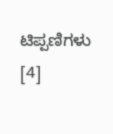ಟಿಪ್ಪಣಿಗಳು [4]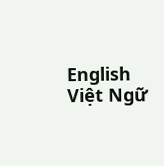English
Việt Ngữ